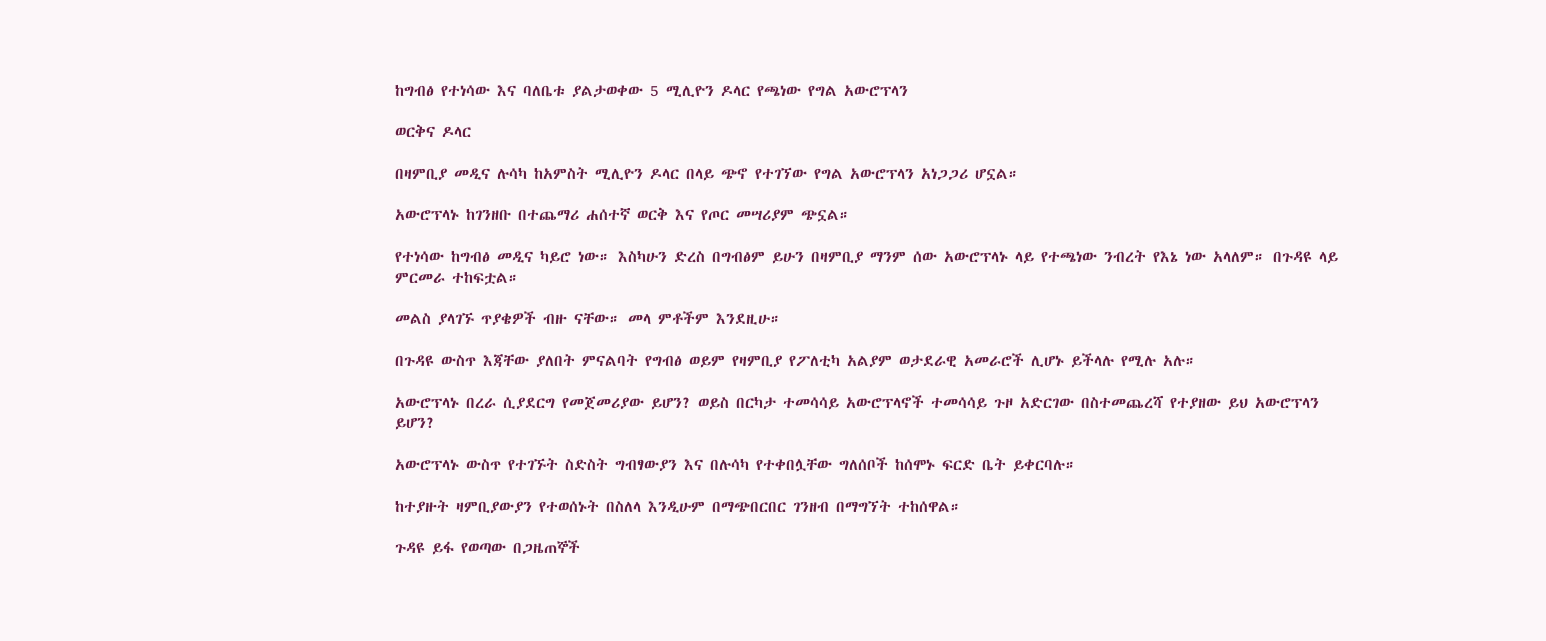ከግብፅ የተነሳው እና ባለቤቱ ያልታወቀው 5 ሚሊዮን ዶላር የጫነው የግል አውሮፕላን

ወርቅና ዶላር

በዛምቢያ መዲና ሉሳካ ከአምስት ሚሊዮን ዶላር በላይ ጭኖ የተገኘው የግል አውሮፕላን አነጋጋሪ ሆኗል።

አውሮፕላኑ ከገንዘቡ በተጨማሪ ሐሰተኛ ወርቅ እና የጦር መሣሪያም ጭኗል።

የተነሳው ከግብፅ መዲና ካይሮ ነው። እስካሁን ድረስ በግብፅም ይሁን በዛምቢያ ማንም ሰው አውሮፕላኑ ላይ የተጫነው ንብረት የእኔ ነው አላለም። በጉዳዩ ላይ ምርመራ ተከፍቷል።

መልስ ያላገኙ ጥያቄዎች ብዙ ናቸው። መላ ምቶችም እንደዚሁ።

በጉዳዩ ውስጥ እጃቸው ያለበት ምናልባት የግብፅ ወይም የዛምቢያ የፖለቲካ አልያም ወታደራዊ አመራሮች ሊሆኑ ይችላሉ የሚሉ አሉ።

አውሮፕላኑ በረራ ሲያደርግ የመጀመሪያው ይሆን? ወይስ በርካታ ተመሳሳይ አውሮፕላኖች ተመሳሳይ ጉዞ አድርገው በስተመጨረሻ የተያዘው ይህ አውሮፕላን ይሆን?

አውሮፕላኑ ውስጥ የተገኙት ስድስት ግብፃውያን እና በሉሳካ የተቀበሏቸው ግለሰቦች ከሰሞኑ ፍርድ ቤት ይቀርባሉ።

ከተያዙት ዛምቢያውያን የተወሰኑት በስለላ እንዲሁም በማጭበርበር ገንዘብ በማግኘት ተከሰዋል።

ጉዳዩ ይፋ የወጣው በጋዜጠኞች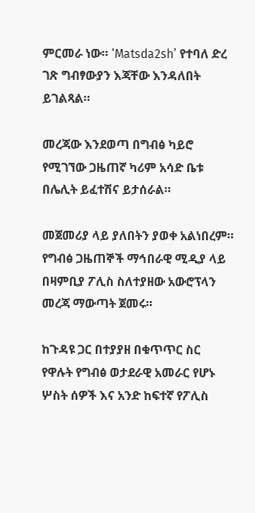ምርመራ ነው። ‘Matsda2sh’ የተባለ ድረ ገጽ ግብፃውያን እጃቸው እንዳለበት ይገልጻል።

መረጃው እንደወጣ በግብፅ ካይሮ የሚገኘው ጋዜጠኛ ካሪም አሳድ ቤቱ በሌሊት ይፈተሽና ይታሰራል።

መጀመሪያ ላይ ያለበትን ያወቀ አልነበረም። የግብፅ ጋዜጠኞች ማኅበራዊ ሚዲያ ላይ በዛምቢያ ፖሊስ ስለተያዘው አውሮፕላን መረጃ ማውጣት ጀመሩ።

ከጉዳዩ ጋር በተያያዘ በቁጥጥር ስር የዋሉት የግብፅ ወታደራዊ አመራር የሆኑ ሦስት ሰዎች እና አንድ ከፍተኛ የፖሊስ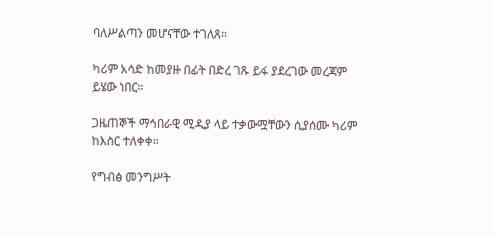ባለሥልጣን መሆናቸው ተገለጸ።

ካሪም አሳድ ከመያዙ በፊት በድረ ገጹ ይፋ ያደረገው መረጃም ይሄው ነበር።

ጋዜጠኞች ማኅበራዊ ሚዲያ ላይ ተቃውሟቸውን ሲያሰሙ ካሪም ከእስር ተለቀቀ።

የግብፅ መንግሥት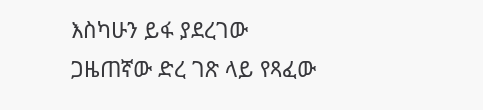እስካሁን ይፋ ያደረገው ጋዜጠኛው ድረ ገጽ ላይ የጻፈው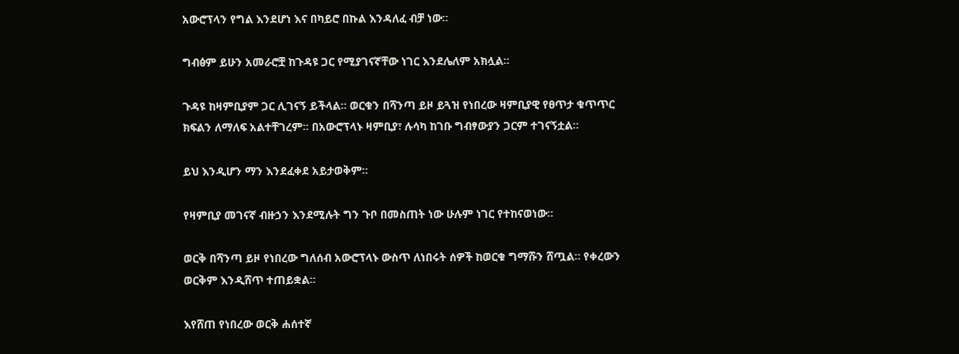አውሮፕላን የግል እንደሆነ እና በካይሮ በኩል እንዳለፈ ብቻ ነው።

ግብፅም ይሁን አመራሮቿ ከጉዳዩ ጋር የሚያገናኛቸው ነገር እንደሌለም አክሏል።

ጉዳዩ ከዛምቢያም ጋር ሊገናኝ ይችላል። ወርቁን በሻንጣ ይዞ ይጓዝ የነበረው ዛምቢያዊ የፀጥታ ቁጥጥር ክፍልን ለማለፍ አልተቸገረም። በአውሮፕላኑ ዛምቢያ፣ ሉሳካ ከገቡ ግብፃውያን ጋርም ተገናኝቷል።

ይህ እንዲሆን ማን እንደፈቀደ አይታወቅም።

የዛምቢያ መገናኛ ብዙኃን እንደሚሉት ግን ጉቦ በመስጠት ነው ሁሉም ነገር የተከናወነው።

ወርቅ በሻንጣ ይዞ የነበረው ግለሰብ አውሮፕላኑ ውስጥ ለነበሩት ሰዎች ከወርቁ ግማሹን ሸጧል። የቀረውን ወርቅም እንዲሸጥ ተጠይቋል።

እየሸጠ የነበረው ወርቅ ሐሰተኛ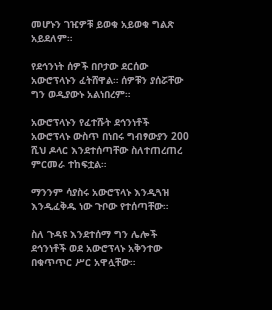መሆኑን ገዢዎቹ ይወቁ አይወቁ ግልጽ አይደለም።

የደኅንነት ሰዎች በቦታው ደርሰው አውሮፕላኑን ፈትሸዋል። ሰዎቹን ያሰሯቸው ግን ወዲያውኑ አልነበረም።

አውሮፕላኑን የፈተሹት ደኅንነቶች አውሮፕላኑ ውስጥ በነበሩ ግብፃውያን 200 ሺህ ዶላር እንደተሰጣቸው ስለተጠረጠረ ምርመራ ተከፍቷል።

ማንንም ሳያስሩ አውሮፕላኑ እንዲጓዝ እንዲፈቅዱ ነው ጉቦው የተሰጣቸው።

ስለ ጉዳዩ እንደተሰማ ግን ሌሎች ደኅንነቶች ወደ አውሮፕላኑ አቅንተው በቁጥጥር ሥር አዋሏቸው።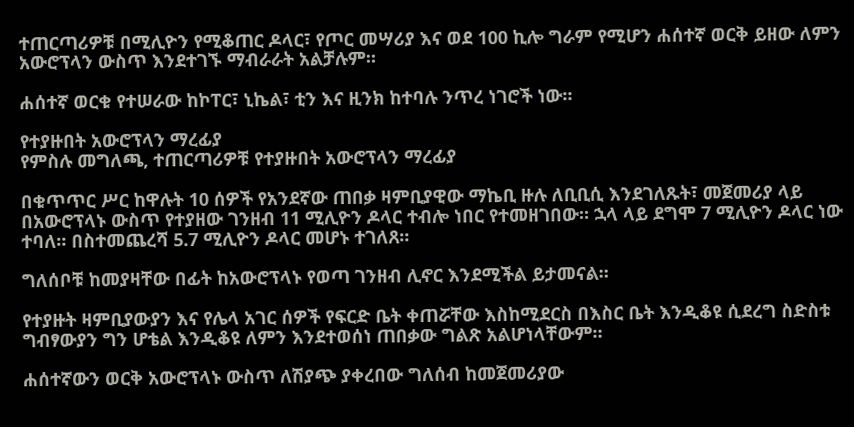ተጠርጣሪዎቹ በሚሊዮን የሚቆጠር ዶላር፣ የጦር መሣሪያ እና ወደ 100 ኪሎ ግራም የሚሆን ሐሰተኛ ወርቅ ይዘው ለምን አውሮፕላን ውስጥ እንደተገኙ ማብራራት አልቻሉም።

ሐሰተኛ ወርቁ የተሠራው ከኮፐር፣ ኒኬል፣ ቲን እና ዚንክ ከተባሉ ንጥረ ነገሮች ነው።

የተያዙበት አውሮፕላን ማረፊያ
የምስሉ መግለጫ, ተጠርጣሪዎቹ የተያዙበት አውሮፕላን ማረፊያ

በቁጥጥር ሥር ከዋሉት 10 ሰዎች የአንደኛው ጠበቃ ዛምቢያዊው ማኬቢ ዙሉ ለቢቢሲ እንደገለጹት፣ መጀመሪያ ላይ በአውሮፕላኑ ውስጥ የተያዘው ገንዘብ 11 ሚሊዮን ዶላር ተብሎ ነበር የተመዘገበው። ኋላ ላይ ደግሞ 7 ሚሊዮን ዶላር ነው ተባለ። በስተመጨረሻ 5.7 ሚሊዮን ዶላር መሆኑ ተገለጸ።

ግለሰቦቹ ከመያዛቸው በፊት ከአውሮፕላኑ የወጣ ገንዘብ ሊኖር እንደሚችል ይታመናል።

የተያዙት ዛምቢያውያን እና የሌላ አገር ሰዎች የፍርድ ቤት ቀጠሯቸው እስከሚደርስ በእስር ቤት እንዲቆዩ ሲደረግ ስድስቱ ግብፃውያን ግን ሆቴል እንዲቆዩ ለምን እንደተወሰነ ጠበቃው ግልጽ አልሆነላቸውም።

ሐሰተኛውን ወርቅ አውሮፕላኑ ውስጥ ለሽያጭ ያቀረበው ግለሰብ ከመጀመሪያው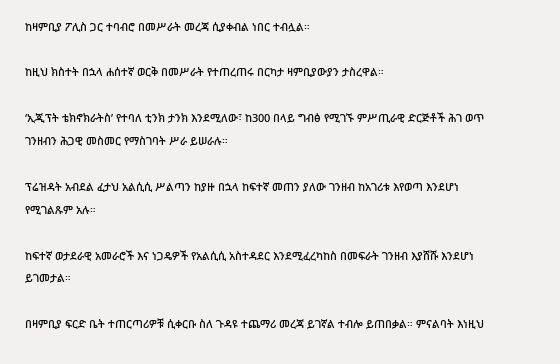ከዛምቢያ ፖሊስ ጋር ተባብሮ በመሥራት መረጃ ሲያቀብል ነበር ተብሏል።

ከዚህ ክስተት በኋላ ሐሰተኛ ወርቅ በመሥራት የተጠረጠሩ በርካታ ዛምቢያውያን ታስረዋል።

‘ኢጂፕት ቴክኖክራትስ’ የተባለ ቲንክ ታንክ እንደሚለው፣ ከ300 በላይ ግብፅ የሚገኙ ምሥጢራዊ ድርጅቶች ሕገ ወጥ ገንዘብን ሕጋዊ መስመር የማስገባት ሥራ ይሠራሉ።

ፕሬዝዳት አብደል ፈታህ አልሲሲ ሥልጣን ከያዙ በኋላ ከፍተኛ መጠን ያለው ገንዘብ ከአገሪቱ እየወጣ እንደሆነ የሚገልጹም አሉ።

ከፍተኛ ወታደራዊ አመራሮች እና ነጋዴዎች የአልሲሲ አስተዳደር እንደሚፈረካከስ በመፍራት ገንዘብ እያሸሹ እንደሆነ ይገመታል።

በዛምቢያ ፍርድ ቤት ተጠርጣሪዎቹ ሲቀርቡ ስለ ጉዳዩ ተጨማሪ መረጃ ይገኛል ተብሎ ይጠበቃል። ምናልባት እነዚህ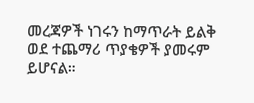መረጃዎች ነገሩን ከማጥራት ይልቅ ወደ ተጨማሪ ጥያቄዎች ያመሩም ይሆናል።